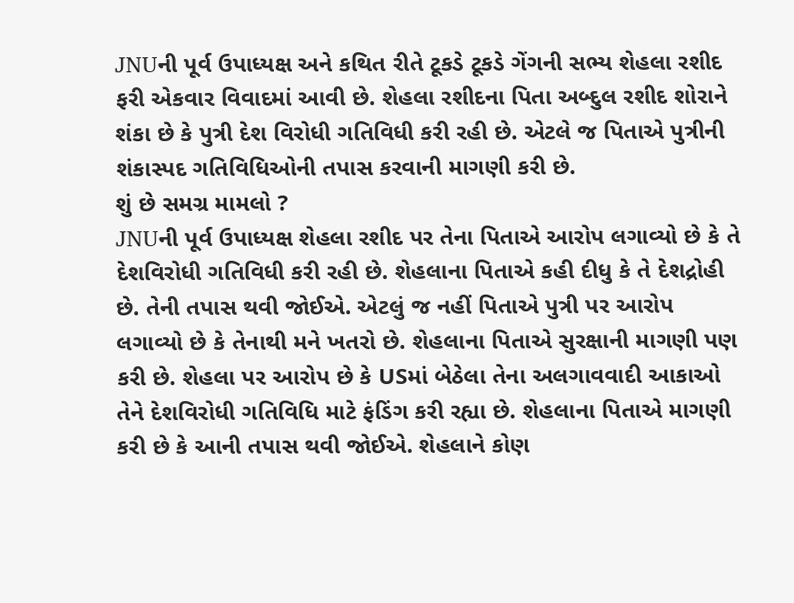JNUની પૂર્વ ઉપાધ્યક્ષ અને કથિત રીતે ટૂકડે ટૂકડે ગેંગની સભ્ય શેહલા રશીદ ફરી એકવાર વિવાદમાં આવી છે. શેહલા રશીદના પિતા અબ્દુલ રશીદ શોરાને શંકા છે કે પુત્રી દેશ વિરોધી ગતિવિધી કરી રહી છે. એટલે જ પિતાએ પુત્રીની શંકાસ્પદ ગતિવિધિઓની તપાસ કરવાની માગણી કરી છે.
શું છે સમગ્ર મામલો ?
JNUની પૂર્વ ઉપાધ્યક્ષ શેહલા રશીદ પર તેના પિતાએ આરોપ લગાવ્યો છે કે તે દેશવિરોધી ગતિવિધી કરી રહી છે. શેહલાના પિતાએ કહી દીધુ કે તે દેશદ્રોહી છે. તેની તપાસ થવી જોઈએ. એટલું જ નહીં પિતાએ પુત્રી પર આરોપ લગાવ્યો છે કે તેનાથી મને ખતરો છે. શેહલાના પિતાએ સુરક્ષાની માગણી પણ કરી છે. શેહલા પર આરોપ છે કે USમાં બેઠેલા તેના અલગાવવાદી આકાઓ તેને દેશવિરોધી ગતિવિધિ માટે ફંડિંગ કરી રહ્યા છે. શેહલાના પિતાએ માગણી કરી છે કે આની તપાસ થવી જોઈએ. શેહલાને કોણ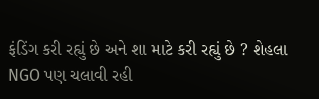ફંડિંગ કરી રહ્યું છે અને શા માટે કરી રહ્યું છે ? શેહલા NGO પણ ચલાવી રહી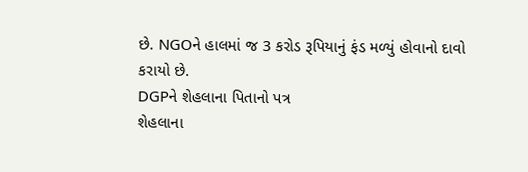છે. NGOને હાલમાં જ 3 કરોડ રૂપિયાનું ફંડ મળ્યું હોવાનો દાવો કરાયો છે.
DGPને શેહલાના પિતાનો પત્ર
શેહલાના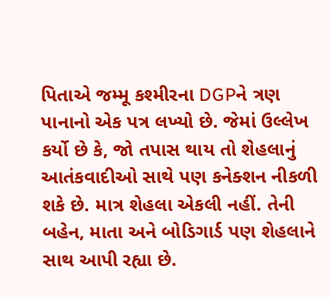પિતાએ જમ્મૂ કશ્મીરના DGPને ત્રણ પાનાનો એક પત્ર લખ્યો છે. જેમાં ઉલ્લેખ કર્યો છે કે, જો તપાસ થાય તો શેહલાનું આતંકવાદીઓ સાથે પણ કનેક્શન નીકળી શકે છે. માત્ર શેહલા એકલી નહીં. તેની બહેન, માતા અને બોડિગાર્ડ પણ શેહલાને સાથ આપી રહ્યા છે.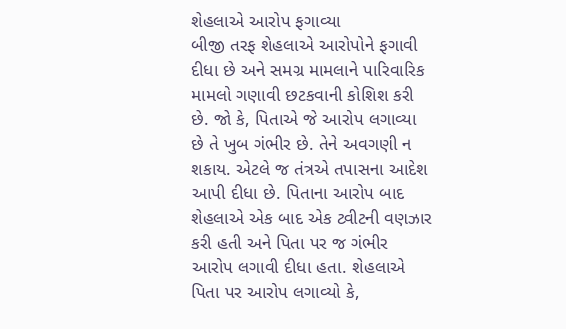શેહલાએ આરોપ ફગાવ્યા
બીજી તરફ શેહલાએ આરોપોને ફગાવી દીધા છે અને સમગ્ર મામલાને પારિવારિક મામલો ગણાવી છટકવાની કોશિશ કરી છે. જો કે, પિતાએ જે આરોપ લગાવ્યા છે તે ખુબ ગંભીર છે. તેને અવગણી ન શકાય. એટલે જ તંત્રએ તપાસના આદેશ આપી દીધા છે. પિતાના આરોપ બાદ શેહલાએ એક બાદ એક ટ્વીટની વણઝાર કરી હતી અને પિતા પર જ ગંભીર આરોપ લગાવી દીધા હતા. શેહલાએ પિતા પર આરોપ લગાવ્યો કે,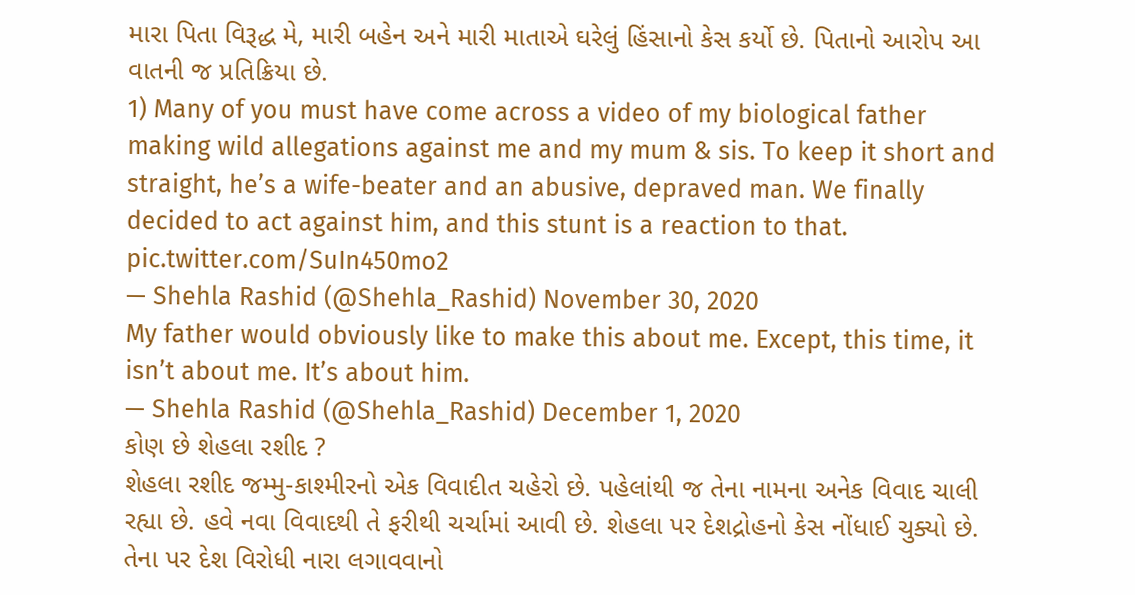મારા પિતા વિરૂદ્ધ મે, મારી બહેન અને મારી માતાએ ઘરેલું હિંસાનો કેસ કર્યો છે. પિતાનો આરોપ આ વાતની જ પ્રતિક્રિયા છે.
1) Many of you must have come across a video of my biological father making wild allegations against me and my mum & sis. To keep it short and straight, he’s a wife-beater and an abusive, depraved man. We finally decided to act against him, and this stunt is a reaction to that. pic.twitter.com/SuIn450mo2
— Shehla Rashid (@Shehla_Rashid) November 30, 2020
My father would obviously like to make this about me. Except, this time, it isn’t about me. It’s about him.
— Shehla Rashid (@Shehla_Rashid) December 1, 2020
કોણ છે શેહલા રશીદ ?
શેહલા રશીદ જમ્મુ-કાશ્મીરનો એક વિવાદીત ચહેરો છે. પહેલાંથી જ તેના નામના અનેક વિવાદ ચાલી રહ્યા છે. હવે નવા વિવાદથી તે ફરીથી ચર્ચામાં આવી છે. શેહલા પર દેશદ્રોહનો કેસ નોંધાઈ ચુક્યો છે. તેના પર દેશ વિરોધી નારા લગાવવાનો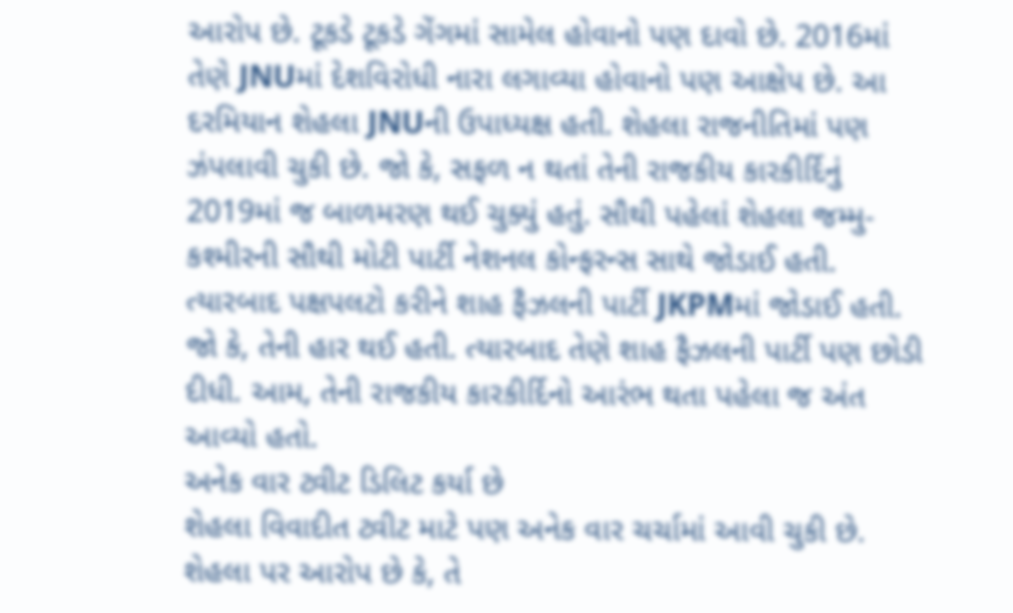આરોપ છે. ટૂકડે ટૂકડે ગેંગમાં સામેલ હોવાનો પણ દાવો છે. 2016માં તેણે JNUમાં દેશવિરોધી નારા લગાવ્યા હોવાનો પણ આક્ષેપ છે. આ દરમિયાન શેહલા JNUની ઉપાધ્યક્ષ હતી. શેહલા રાજનીતિમાં પણ ઝંપલાવી ચુકી છે. જો કે, સફળ ન થતાં તેની રાજકીય કારકીર્દિનું 2019માં જ બાળમરણ થઈ ચુક્યું હતું. સૌથી પહેલાં શેહલા જમ્મુ-કશ્મીરની સૌથી મોટી પાર્ટી નેશનલ કોન્ફરન્સ સાથે જોડાઈ હતી. ત્યારબાદ પક્ષપલટો કરીને શાહ ફૈઝલની પાર્ટી JKPMમાં જોડાઈ હતી. જો કે, તેની હાર થઈ હતી. ત્યારબાદ તેણે શાહ ફૈઝલની પાર્ટી પણ છોડી દીધી. આમ, તેની રાજકીય કારકીર્દિનો આરંભ થતા પહેલા જ અંત આવ્યો હતો.
અનેક વાર ટ્વીટ ડિલિટ કર્યા છે
શેહલા વિવાદીત ટ્વીટ માટે પણ અનેક વાર ચર્ચામાં આવી ચુકી છે. શેહલા પર આરોપ છે કે, તે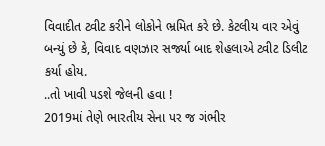વિવાદીત ટ્વીટ કરીને લોકોને ભ્રમિત કરે છે. કેટલીય વાર એવું બન્યું છે કે, વિવાદ વણઝાર સર્જ્યા બાદ શેહલાએ ટ્વીટ ડિલીટ કર્યા હોય.
..તો ખાવી પડશે જેલની હવા !
2019માં તેણે ભારતીય સેના પર જ ગંભીર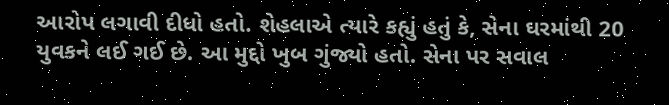આરોપ લગાવી દીધો હતો. શેહલાએ ત્યારે કહ્યું હતું કે, સેના ઘરમાંથી 20 યુવકને લઈ ગઈ છે. આ મુદ્દો ખુબ ગુંજ્યો હતો. સેના પર સવાલ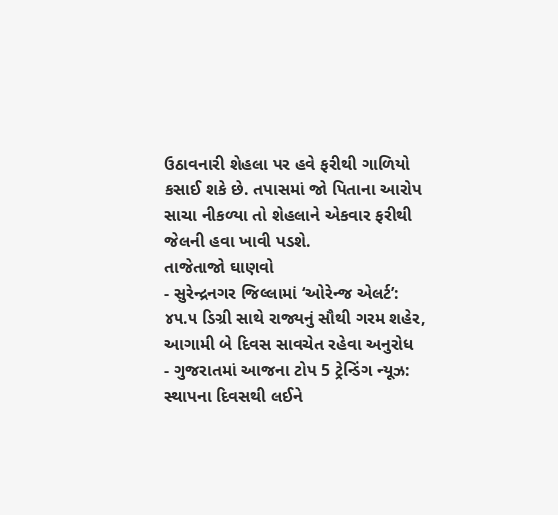ઉઠાવનારી શેહલા પર હવે ફરીથી ગાળિયો કસાઈ શકે છે. તપાસમાં જો પિતાના આરોપ સાચા નીકળ્યા તો શેહલાને એકવાર ફરીથી જેલની હવા ખાવી પડશે.
તાજેતાજો ઘાણવો
- સુરેન્દ્રનગર જિલ્લામાં ‘ઓરેન્જ એલર્ટ’: ૪૫.૫ ડિગ્રી સાથે રાજ્યનું સૌથી ગરમ શહેર, આગામી બે દિવસ સાવચેત રહેવા અનુરોધ
- ગુજરાતમાં આજના ટોપ 5 ટ્રેન્ડિંગ ન્યૂઝ: સ્થાપના દિવસથી લઈને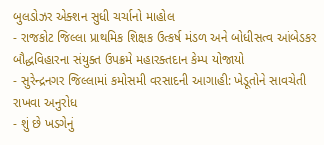બુલડોઝર એક્શન સુધી ચર્ચાનો માહોલ
- રાજકોટ જિલ્લા પ્રાથમિક શિક્ષક ઉત્કર્ષ મંડળ અને બોધીસત્વ આંબેડકર બૌદ્ધવિહારના સંયુક્ત ઉપક્રમે મહારક્તદાન કેમ્પ યોજાયો
- સુરેન્દ્રનગર જિલ્લામાં કમોસમી વરસાદની આગાહી: ખેડૂતોને સાવચેતી રાખવા અનુરોધ
- શું છે ખડગેનું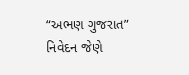“અભણ ગુજરાત” નિવેદન જેણે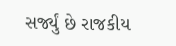સર્જ્યું છે રાજકીય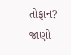તોફાન? જાણો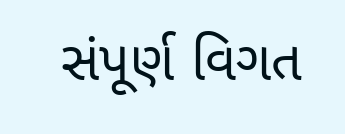સંપૂર્ણ વિગત